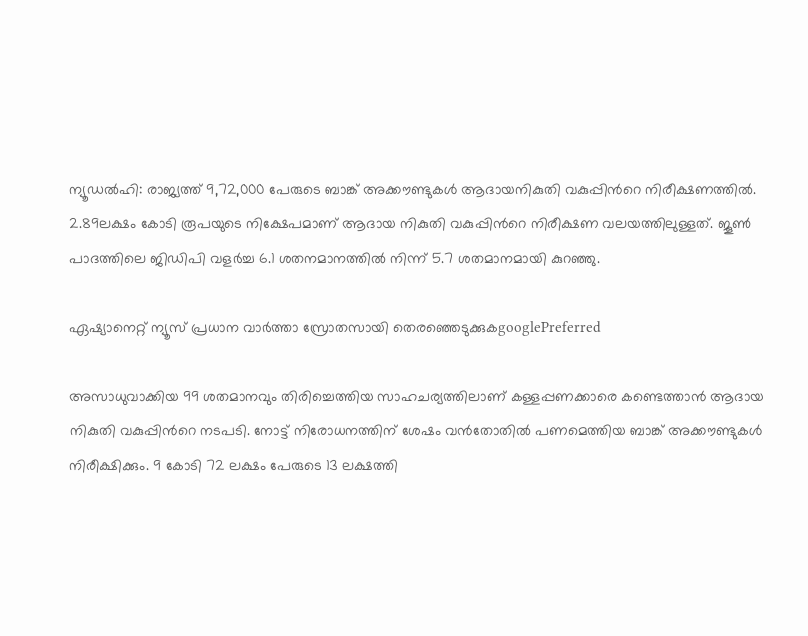ന്യൂ‍ഡല്‍ഹി: രാജ്യത്ത് 9,72,000 പേരുടെ ബാങ്ക് അക്കൗണ്ടുകൾ ആദായനികുതി വകുപ്പിന്‍റെ നിരീക്ഷണത്തിൽ. 2.89ലക്ഷം കോടി രൂപയുടെ നിക്ഷേപമാണ് ആദായ നികുതി വകുപ്പിന്‍റെ നിരീക്ഷണ വലയത്തിലുള്ളത്. ജൂൺ പാദത്തിലെ ജിഡിപി വളര്‍ച്ച 6.1 ശതനമാനത്തിൽ നിന്ന് 5.7 ശതമാനമായി കുറഞ്ഞു.

ഏഷ്യാനെറ്റ് ന്യൂസ് പ്രധാന വാർത്താ സ്രോതസായി തെരഞ്ഞെടുക്കുകgooglePreferred

അസാധുവാക്കിയ 99 ശതമാനവും തിരിച്ചെത്തിയ സാഹചര്യത്തിലാണ് കള്ളപ്പണക്കാരെ കണ്ടെത്താൻ ആദായ നികുതി വകുപ്പിന്‍റെ നടപടി. നോട്ട് നിരോധനത്തിന് ശേഷം വൻതോതിൽ പണമെത്തിയ ബാങ്ക് അക്കൗണ്ടുകൾ നിരീക്ഷിക്കും. 9 കോടി 72 ലക്ഷം പേരുടെ 13 ലക്ഷത്തി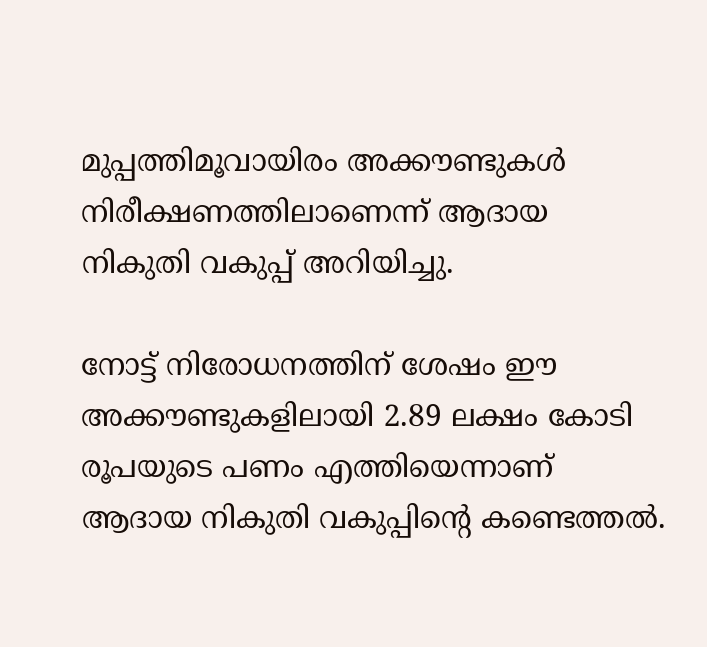മുപ്പത്തിമൂവായിരം അക്കൗണ്ടുകൾ നിരീക്ഷണത്തിലാണെന്ന് ആദായ നികുതി വകുപ്പ് അറിയിച്ചു.

നോട്ട് നിരോധനത്തിന് ശേഷം ഈ അക്കൗണ്ടുകളിലായി 2.89 ലക്ഷം കോടി രൂപയുടെ പണം എത്തിയെന്നാണ് ആദായ നികുതി വകുപ്പിന്‍റെ കണ്ടെത്തൽ.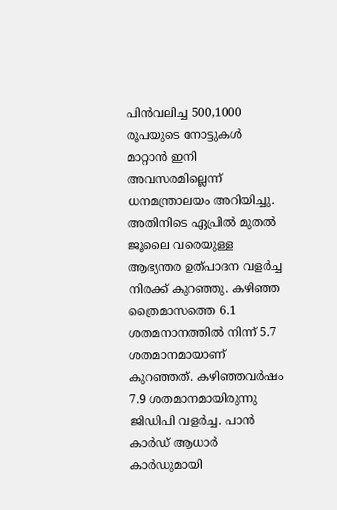പിൻവലിച്ച 500,1000 രൂപയുടെ നോട്ടുകൾ മാറ്റാൻ ഇനി അവസരമില്ലെന്ന് ധനമന്ത്രാലയം അറിയിച്ചു. അതിനിടെ ഏപ്രിൽ മുതൽ ജൂലൈ വരെയുള്ള ആഭ്യന്തര ഉത്പാദന വളര്‍ച്ച നിരക്ക് കുറഞ്ഞു. കഴിഞ്ഞ ത്രൈമാസത്തെ 6.1 ശതമനാനത്തിൽ നിന്ന് 5.7 ശതമാനമായാണ് കുറഞ്ഞത്. കഴിഞ്ഞവര്‍ഷം 7.9 ശതമാനമായിരുന്നു ജിഡിപി വളര്‍ച്ച. പാൻ കാര്‍ഡ് ആധാര്‍ കാര്‍ഡുമായി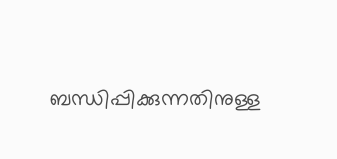ബന്ധിപ്പിക്കുന്നതിനുള്ള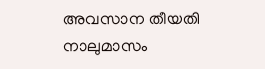അവസാന തീയതി നാലുമാസം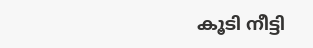കൂടി നീട്ടി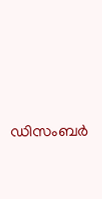ഡിസംബര്‍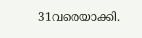31വരെയാക്കി.